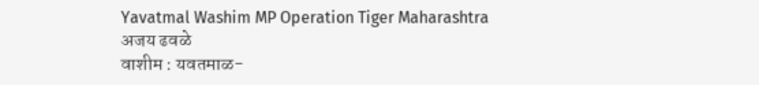Yavatmal Washim MP Operation Tiger Maharashtra
अजय ढवळे
वाशीम : यवतमाळ-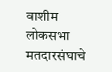वाशीम लोकसभा मतदारसंघाचे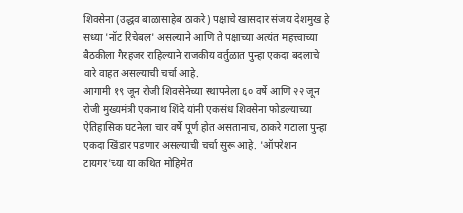शिवसेना (उद्धव बाळासाहेब ठाकरे) पक्षाचे खासदार संजय देशमुख हे सध्या 'नॉट रिचेबल' असल्याने आणि ते पक्षाच्या अत्यंत महत्त्वाच्या बैठकीला गैरहजर राहिल्याने राजकीय वर्तुळात पुन्हा एकदा बदलाचे वारे वाहत असल्याची चर्चा आहे.
आगामी १९ जून रोजी शिवसेनेच्या स्थापनेला ६० वर्षे आणि २२ जून रोजी मुख्यमंत्री एकनाथ शिंदे यांनी एकसंध शिवसेना फोडल्याच्या ऐतिहासिक घटनेला चार वर्षे पूर्ण होत असतानाच, ठाकरे गटाला पुन्हा एकदा खिंडार पडणार असल्याची चर्चा सुरू आहे. 'ऑपरेशन टायगर'च्या या कथित मोहिमेत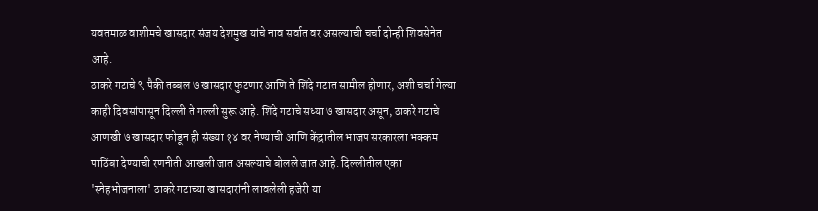यवतमाळ वाशीमचे खासदार संजय देशमुख यांचे नाव सर्वात वर असल्याची चर्चा दोन्ही शिवसेनेत आहे.
ठाकरे गटाचे ९ पैकी तब्बल ७ खासदार फुटणार आणि ते शिंदे गटात सामील होणार, अशी चर्चा गेल्या काही दिवसांपासून दिल्ली ते गल्ली सुरू आहे. शिंदे गटाचे सध्या ७ खासदार असून, ठाकरे गटाचे आणखी ७ खासदार फोडून ही संख्या १४ वर नेण्याची आणि केंद्रातील भाजप सरकारला भक्कम पाठिंबा देण्याची रणनीती आखली जात असल्याचे बोलले जात आहे. दिल्लीतील एका 'स्नेहभोजनाला' ठाकरे गटाच्या खासदारांनी लावलेली हजेरी या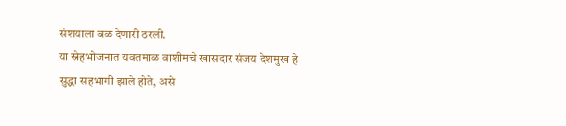संशयाला बळ देणारी ठरली.
या स्नेहभोजनात यवतमाळ वाशीमचे खासदार संजय देशमुख हे सुद्धा सहभागी झाले होते, असे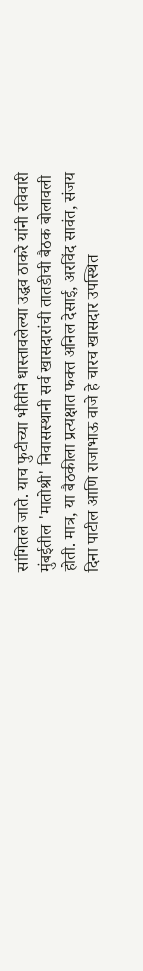सांगितले जाते. याच फुटीच्या भीतीने धास्तावलेल्या उद्धव ठाकरे यांनी रविवारी मुंबईतील 'मातोश्री' निवासस्थानी सर्व खासदारांची तातडीची बैठक बोलावली होती. मात्र, या बैठकीला प्रत्यक्षात फक्त अनिल देसाई, अरविंद सावंत, संजय दिना पाटील आणि राजाभाऊ वाजे हे चारच खासदार उपस्थित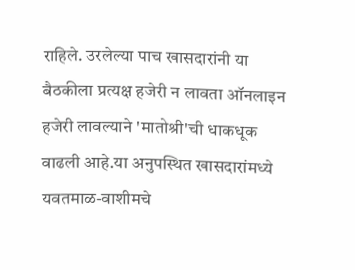राहिले. उरलेल्या पाच खासदारांनी या बैठकीला प्रत्यक्ष हजेरी न लावता ऑनलाइन हजेरी लावल्याने 'मातोश्री'ची धाकधूक वाढली आहे.या अनुपस्थित खासदारांमध्ये यवतमाळ-वाशीमचे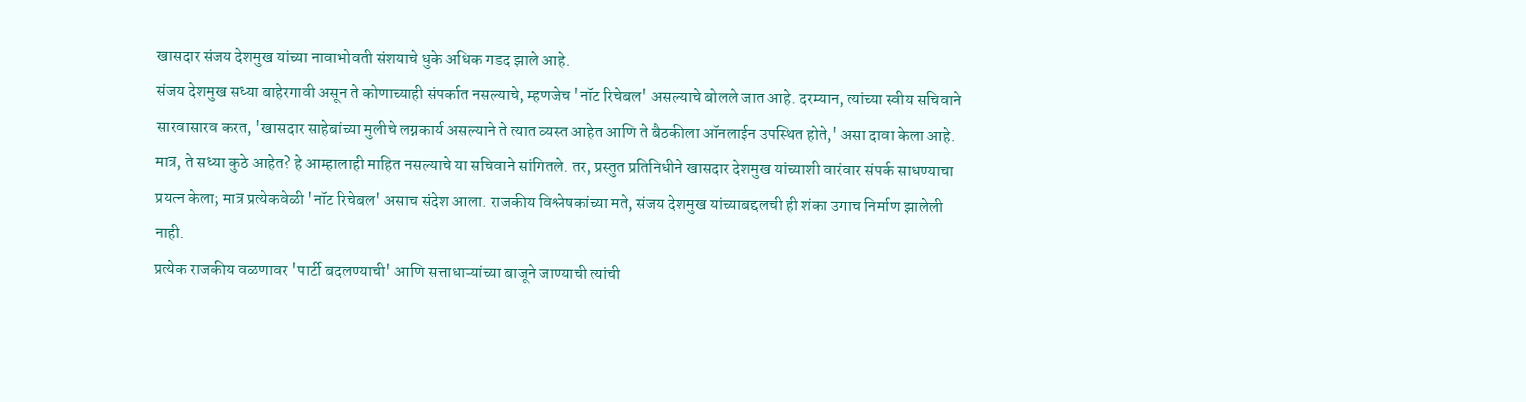खासदार संजय देशमुख यांच्या नावाभोवती संशयाचे धुके अधिक गडद झाले आहे.
संजय देशमुख सध्या बाहेरगावी असून ते कोणाच्याही संपर्कात नसल्याचे, म्हणजेच 'नॉट रिचेबल' असल्याचे बोलले जात आहे. दरम्यान, त्यांच्या स्वीय सचिवाने सारवासारव करत, 'खासदार साहेबांच्या मुलीचे लग्नकार्य असल्याने ते त्यात व्यस्त आहेत आणि ते बैठकीला ऑनलाईन उपस्थित होते,' असा दावा केला आहे. मात्र, ते सध्या कुठे आहेत? हे आम्हालाही माहित नसल्याचे या सचिवाने सांगितले. तर, प्रस्तुत प्रतिनिधीने खासदार देशमुख यांच्याशी वारंवार संपर्क साधण्याचा प्रयत्न केला; मात्र प्रत्येकवेळी 'नॉट रिचेबल' असाच संदेश आला. राजकीय विश्लेषकांच्या मते, संजय देशमुख यांच्याबद्दलची ही शंका उगाच निर्माण झालेली नाही.
प्रत्येक राजकीय वळणावर 'पार्टी बदलण्याची' आणि सत्ताधाऱ्यांच्या बाजूने जाण्याची त्यांची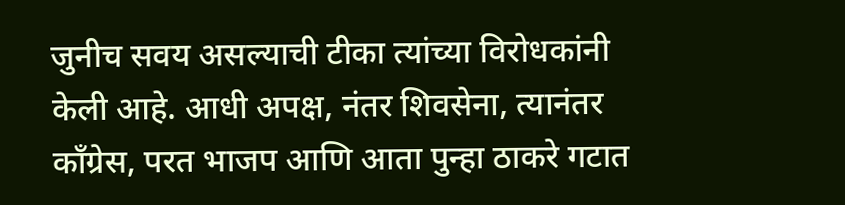जुनीच सवय असल्याची टीका त्यांच्या विरोधकांनी केली आहे. आधी अपक्ष, नंतर शिवसेना, त्यानंतर काँग्रेस, परत भाजप आणि आता पुन्हा ठाकरे गटात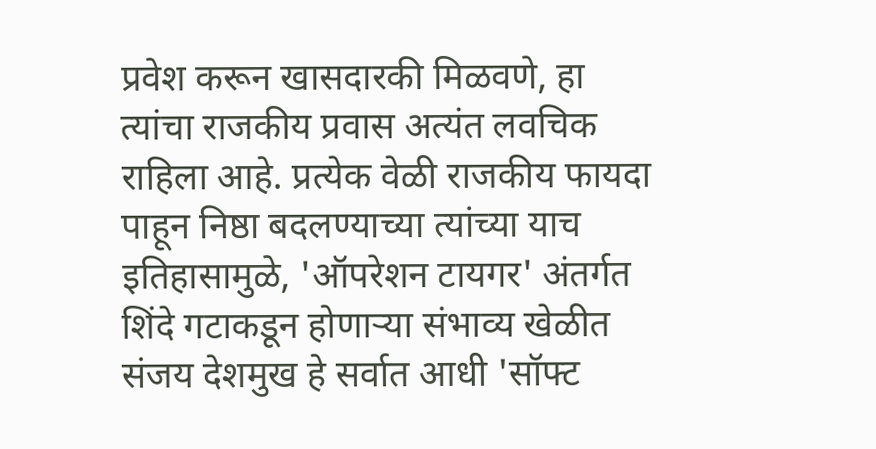प्रवेश करून खासदारकी मिळवणे, हा त्यांचा राजकीय प्रवास अत्यंत लवचिक राहिला आहे. प्रत्येक वेळी राजकीय फायदा पाहून निष्ठा बदलण्याच्या त्यांच्या याच इतिहासामुळे, 'ऑपरेशन टायगर' अंतर्गत शिंदे गटाकडून होणाऱ्या संभाव्य खेळीत संजय देशमुख हे सर्वात आधी 'सॉफ्ट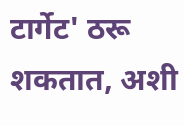टार्गेट' ठरू शकतात, अशी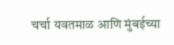चर्चा यवतमाळ आणि मुंबईच्या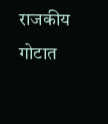राजकीय गोटात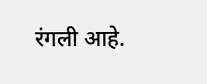रंगली आहे.